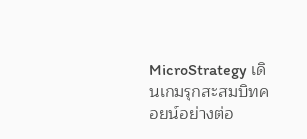MicroStrategy เดินเกมรุกสะสมบิทคอยน์อย่างต่อ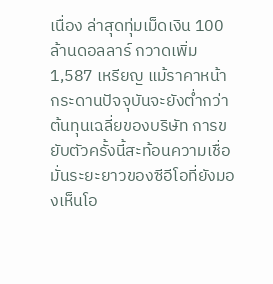เนื่อง ล่าสุดทุ่มเม็ดเงิน 100 ล้านดอลลาร์ กวาดเพิ่ม 1,587 เหรียญ แม้ราคาหน้ากระดานปัจจุบันจะยังต่ำกว่าต้นทุนเฉลี่ยของบริษัท การขยับตัวครั้งนี้สะท้อนความเชื่อมั่นระยะยาวของซีอีโอที่ยังมองเห็นโอ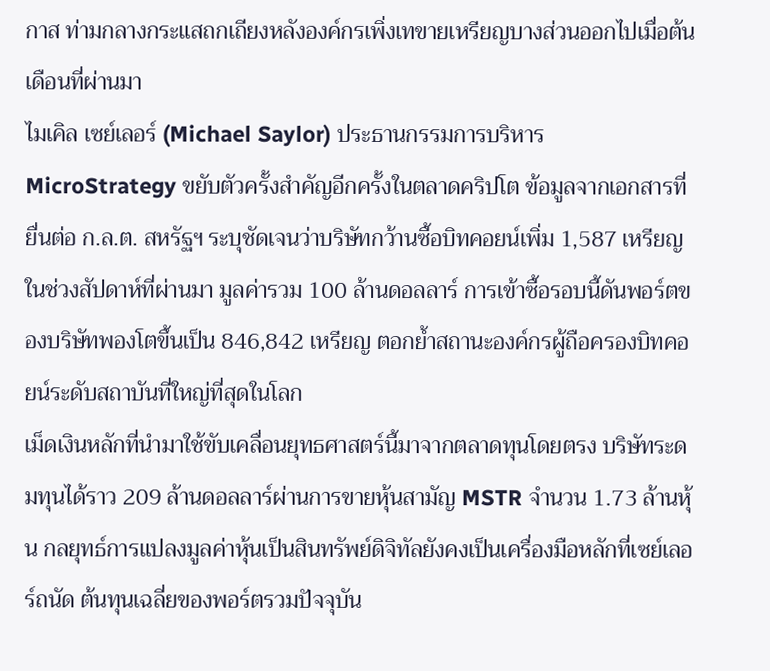กาส ท่ามกลางกระแสถกเถียงหลังองค์กรเพิ่งเทขายเหรียญบางส่วนออกไปเมื่อต้นเดือนที่ผ่านมา
ไมเคิล เซย์เลอร์ (Michael Saylor) ประธานกรรมการบริหาร MicroStrategy ขยับตัวครั้งสำคัญอีกครั้งในตลาดคริปโต ข้อมูลจากเอกสารที่ยื่นต่อ ก.ล.ต. สหรัฐฯ ระบุชัดเจนว่าบริษัทกว้านซื้อบิทคอยน์เพิ่ม 1,587 เหรียญในช่วงสัปดาห์ที่ผ่านมา มูลค่ารวม 100 ล้านดอลลาร์ การเข้าซื้อรอบนี้ดันพอร์ตของบริษัทพองโตขึ้นเป็น 846,842 เหรียญ ตอกย้ำสถานะองค์กรผู้ถือครองบิทคอยน์ระดับสถาบันที่ใหญ่ที่สุดในโลก
เม็ดเงินหลักที่นำมาใช้ขับเคลื่อนยุทธศาสตร์นี้มาจากตลาดทุนโดยตรง บริษัทระดมทุนได้ราว 209 ล้านดอลลาร์ผ่านการขายหุ้นสามัญ MSTR จำนวน 1.73 ล้านหุ้น กลยุทธ์การแปลงมูลค่าหุ้นเป็นสินทรัพย์ดิจิทัลยังคงเป็นเครื่องมือหลักที่เซย์เลอร์ถนัด ต้นทุนเฉลี่ยของพอร์ตรวมปัจจุบัน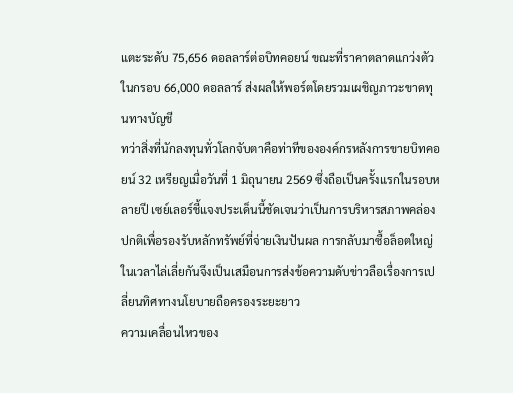แตะระดับ 75,656 ดอลลาร์ต่อบิทคอยน์ ขณะที่ราคาตลาดแกว่งตัวในกรอบ 66,000 ดอลลาร์ ส่งผลให้พอร์ตโดยรวมเผชิญภาวะขาดทุนทางบัญชี
ทว่าสิ่งที่นักลงทุนทั่วโลกจับตาคือท่าทีขององค์กรหลังการขายบิทคอยน์ 32 เหรียญเมื่อวันที่ 1 มิถุนายน 2569 ซึ่งถือเป็นครั้งแรกในรอบหลายปี เซย์เลอร์ชี้แจงประเด็นนี้ชัดเจนว่าเป็นการบริหารสภาพคล่องปกติเพื่อรองรับหลักทรัพย์ที่จ่ายเงินปันผล การกลับมาซื้อล็อตใหญ่ในเวลาไล่เลี่ยกันจึงเป็นเสมือนการส่งข้อความดับข่าวลือเรื่องการเปลี่ยนทิศทางนโยบายถือครองระยะยาว
ความเคลื่อนไหวของ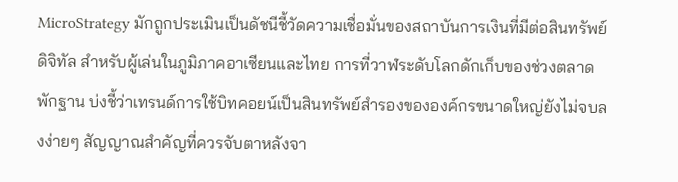MicroStrategy มักถูกประเมินเป็นดัชนีชี้วัดความเชื่อมั่นของสถาบันการเงินที่มีต่อสินทรัพย์ดิจิทัล สำหรับผู้เล่นในภูมิภาคอาเซียนและไทย การที่วาฬระดับโลกดักเก็บของช่วงตลาดพักฐาน บ่งชี้ว่าเทรนด์การใช้บิทคอยน์เป็นสินทรัพย์สำรองขององค์กรขนาดใหญ่ยังไม่จบลงง่ายๆ สัญญาณสำคัญที่ควรจับตาหลังจา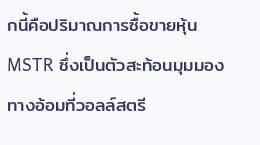กนี้คือปริมาณการซื้อขายหุ้น MSTR ซึ่งเป็นตัวสะท้อนมุมมองทางอ้อมที่วอลล์สตรี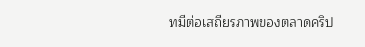ทมีต่อเสถียรภาพของตลาดคริป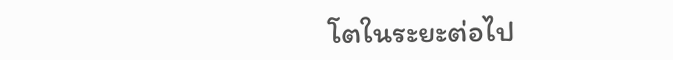โตในระยะต่อไป